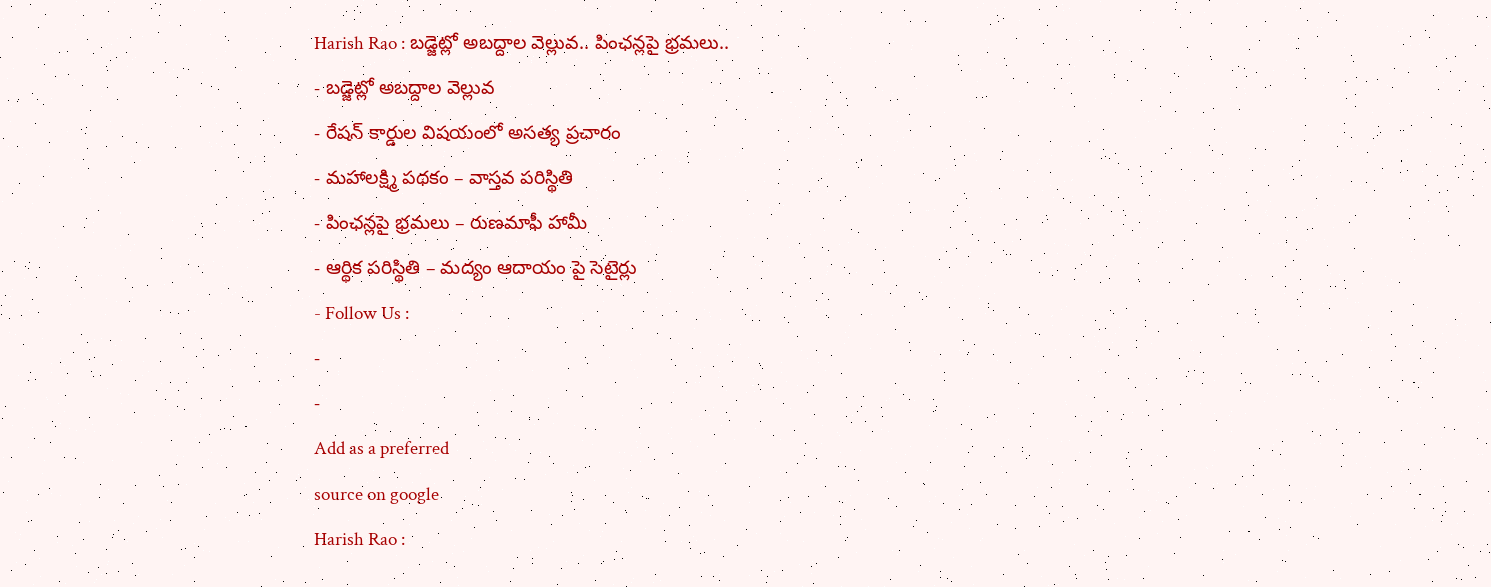Harish Rao : బడ్జెట్లో అబద్దాల వెల్లువ.. పింఛన్లపై భ్రమలు..
- బడ్జెట్లో అబద్దాల వెల్లువ
- రేషన్ కార్డుల విషయంలో అసత్య ప్రచారం
- మహాలక్ష్మి పథకం – వాస్తవ పరిస్థితి
- పింఛన్లపై భ్రమలు – రుణమాఫీ హామీ
- ఆర్థిక పరిస్థితి – మద్యం ఆదాయం పై సెటైర్లు
- Follow Us :
-
-
Add as a preferred
source on google
Harish Rao :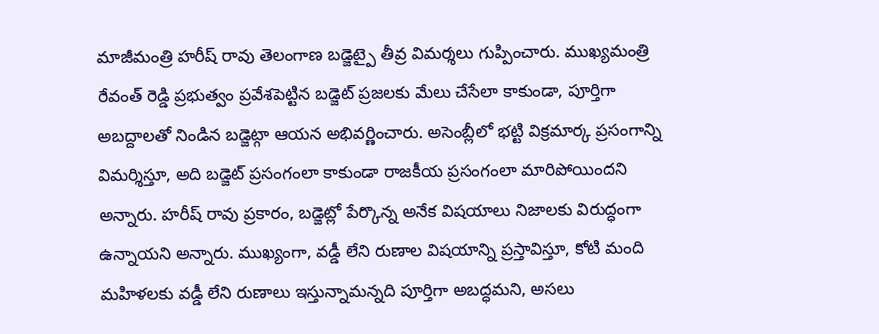మాజీమంత్రి హరీష్ రావు తెలంగాణ బడ్జెట్పై తీవ్ర విమర్శలు గుప్పించారు. ముఖ్యమంత్రి రేవంత్ రెడ్డి ప్రభుత్వం ప్రవేశపెట్టిన బడ్జెట్ ప్రజలకు మేలు చేసేలా కాకుండా, పూర్తిగా అబద్దాలతో నిండిన బడ్జెట్గా ఆయన అభివర్ణించారు. అసెంబ్లీలో భట్టి విక్రమార్క ప్రసంగాన్ని విమర్శిస్తూ, అది బడ్జెట్ ప్రసంగంలా కాకుండా రాజకీయ ప్రసంగంలా మారిపోయిందని అన్నారు. హరీష్ రావు ప్రకారం, బడ్జెట్లో పేర్కొన్న అనేక విషయాలు నిజాలకు విరుద్ధంగా ఉన్నాయని అన్నారు. ముఖ్యంగా, వడ్డీ లేని రుణాల విషయాన్ని ప్రస్తావిస్తూ, కోటి మంది మహిళలకు వడ్డీ లేని రుణాలు ఇస్తున్నామన్నది పూర్తిగా అబద్ధమని, అసలు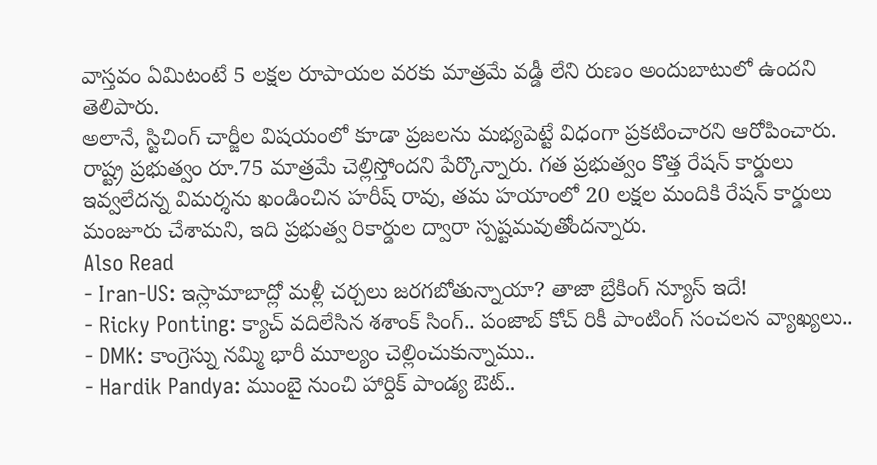వాస్తవం ఏమిటంటే 5 లక్షల రూపాయల వరకు మాత్రమే వడ్డీ లేని రుణం అందుబాటులో ఉందని తెలిపారు.
అలానే, స్టిచింగ్ చార్జీల విషయంలో కూడా ప్రజలను మభ్యపెట్టే విధంగా ప్రకటించారని ఆరోపించారు. రాష్ట్ర ప్రభుత్వం రూ.75 మాత్రమే చెల్లిస్తోందని పేర్కొన్నారు. గత ప్రభుత్వం కొత్త రేషన్ కార్డులు ఇవ్వలేదన్న విమర్శను ఖండించిన హరీష్ రావు, తమ హయాంలో 20 లక్షల మందికి రేషన్ కార్డులు మంజూరు చేశామని, ఇది ప్రభుత్వ రికార్డుల ద్వారా స్పష్టమవుతోందన్నారు.
Also Read
- Iran-US: ఇస్లామాబాద్లో మళ్లీ చర్చలు జరగబోతున్నాయా? తాజా బ్రేకింగ్ న్యూస్ ఇదే!
- Ricky Ponting: క్యాచ్ వదిలేసిన శశాంక్ సింగ్.. పంజాబ్ కోచ్ రికీ పాంటింగ్ సంచలన వ్యాఖ్యలు..
- DMK: కాంగ్రెస్ను నమ్మి భారీ మూల్యం చెల్లించుకున్నాము..
- Hardik Pandya: ముంబై నుంచి హార్దిక్ పాండ్య ఔట్..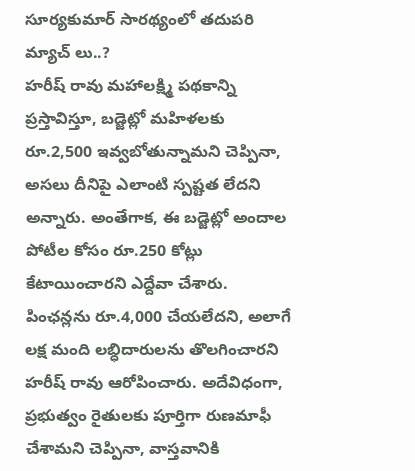సూర్యకుమార్ సారథ్యంలో తదుపరి మ్యాచ్ లు..?
హరీష్ రావు మహాలక్ష్మి పథకాన్ని ప్రస్తావిస్తూ, బడ్జెట్లో మహిళలకు రూ.2,500 ఇవ్వబోతున్నామని చెప్పినా, అసలు దీనిపై ఎలాంటి స్పష్టత లేదని అన్నారు. అంతేగాక, ఈ బడ్జెట్లో అందాల పోటీల కోసం రూ.250 కోట్లు కేటాయించారని ఎద్దేవా చేశారు. పింఛన్లను రూ.4,000 చేయలేదని, అలాగే లక్ష మంది లబ్ధిదారులను తొలగించారని హరీష్ రావు ఆరోపించారు. అదేవిధంగా, ప్రభుత్వం రైతులకు పూర్తిగా రుణమాఫీ చేశామని చెప్పినా, వాస్తవానికి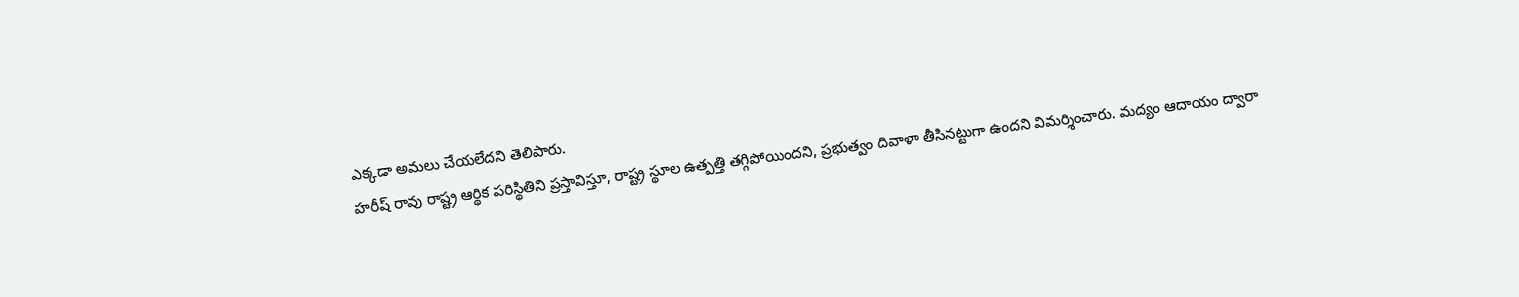ఎక్కడా అమలు చేయలేదని తెలిపారు.
హరీష్ రావు రాష్ట్ర ఆర్థిక పరిస్థితిని ప్రస్తావిస్తూ, రాష్ట్ర స్థూల ఉత్పత్తి తగ్గిపోయిందని, ప్రభుత్వం దివాళా తీసినట్టుగా ఉందని విమర్శించారు. మద్యం ఆదాయం ద్వారా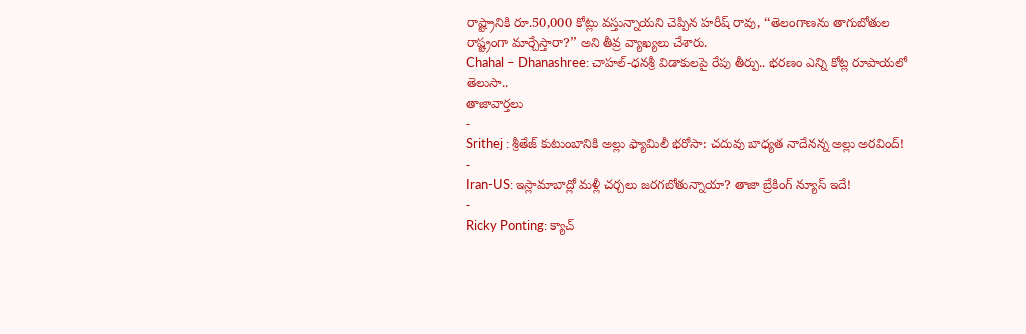రాష్ట్రానికి రూ.50,000 కోట్లు వస్తున్నాయని చెప్పిన హరీష్ రావు, ‘‘తెలంగాణను తాగుబోతుల రాష్ట్రంగా మార్చేస్తారా?’’ అని తీవ్ర వ్యాఖ్యలు చేశారు.
Chahal – Dhanashree: చాహల్-ధనశ్రీ విడాకులపై రేపు తీర్పు.. భరణం ఎన్ని కోట్ల రూపాయలో తెలుసా..
తాజావార్తలు
-
Srithej : శ్రీతేజ్ కుటుంబానికి అల్లు ఫ్యామిలీ భరోసా: చదువు బాధ్యత నాదేనన్న అల్లు అరవింద్!
-
Iran-US: ఇస్లామాబాద్లో మళ్లీ చర్చలు జరగబోతున్నాయా? తాజా బ్రేకింగ్ న్యూస్ ఇదే!
-
Ricky Ponting: క్యాచ్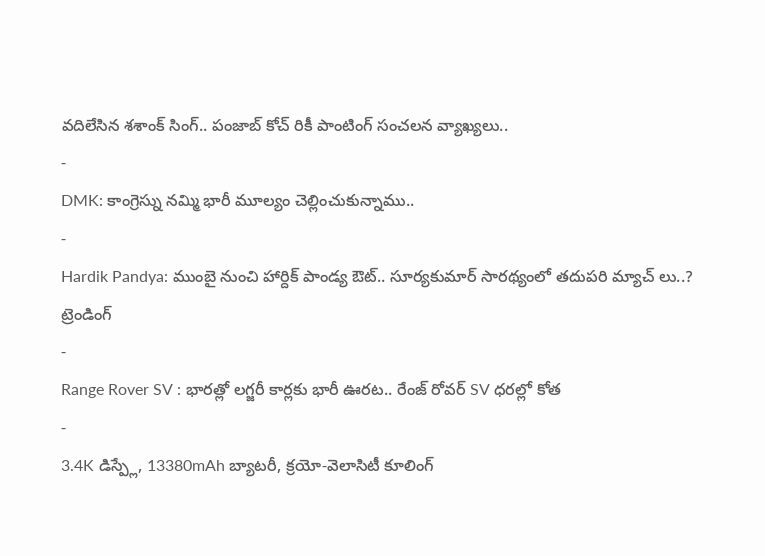వదిలేసిన శశాంక్ సింగ్.. పంజాబ్ కోచ్ రికీ పాంటింగ్ సంచలన వ్యాఖ్యలు..
-
DMK: కాంగ్రెస్ను నమ్మి భారీ మూల్యం చెల్లించుకున్నాము..
-
Hardik Pandya: ముంబై నుంచి హార్దిక్ పాండ్య ఔట్.. సూర్యకుమార్ సారథ్యంలో తదుపరి మ్యాచ్ లు..?
ట్రెండింగ్
-
Range Rover SV : భారత్లో లగ్జరీ కార్లకు భారీ ఊరట.. రేంజ్ రోవర్ SV ధరల్లో కోత
-
3.4K డిస్ప్లే, 13380mAh బ్యాటరీ, క్రయో-వెలాసిటీ కూలింగ్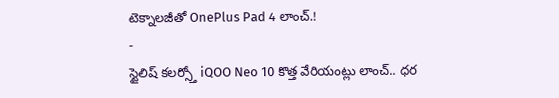టెక్నాలజీతో OnePlus Pad 4 లాంచ్.!
-
స్టైలిష్ కలర్స్తో iQOO Neo 10 కొత్త వేరియంట్లు లాంచ్.. ధర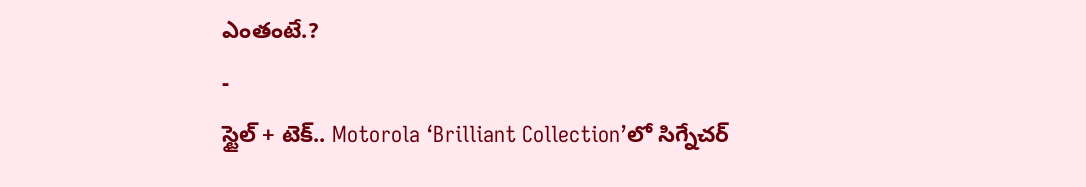ఎంతంటే.?
-
స్టైల్ + టెక్.. Motorola ‘Brilliant Collection’లో సిగ్నేచర్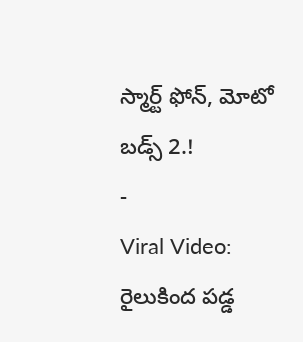స్మార్ట్ ఫోన్, మోటో బడ్స్ 2.!
-
Viral Video: రైలుకింద పడ్డ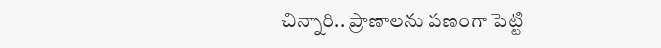చిన్నారి.. ప్రాణాలను పణంగా పెట్టి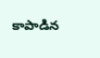కాపాడిన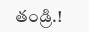తండ్రి.!